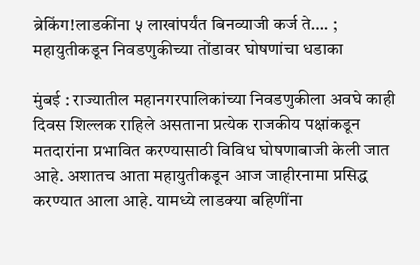ब्रेकिंग!लाडकींना ५ लाखांपर्यंत बिनव्याजी कर्ज ते…. ; महायुतीकडून निवडणुकीच्या तोंडावर घोषणांचा धडाका

मुंबई : राज्यातील महानगरपालिकांच्या निवडणुकीला अवघे काही दिवस शिल्लक राहिले असताना प्रत्येक राजकीय पक्षांकडून मतदारांना प्रभावित करण्यासाठी विविध घोषणाबाजी केली जात आहे. अशातच आता महायुतीकडून आज जाहीरनामा प्रसिद्ध करण्यात आला आहे. यामध्ये लाडक्या बहिणींना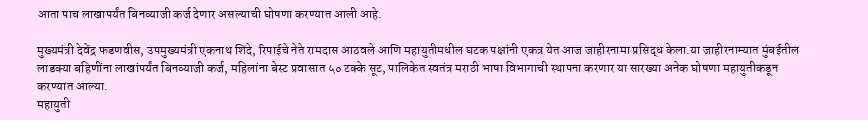आता पाच लाखापर्यंत बिनव्याजी कर्ज देणार असल्याची घोषणा करण्यात आली आहे.

मुख्यमंत्री देवेंद्र फडणवीस, उपमुख्यमंत्री एकनाथ शिंदे, रिपाईचे नेते रामदास आठवले आणि महायुतीमधील घटक पक्षांनी एकत्र येत आज जाहीरनामा प्रसिद्ध केला.या जाहीरनाम्यात मुंबईतील लाडक्या बहिणींना लाखांपर्यंत बिनव्याजी कर्ज, महिलांना बेस्ट प्रवासात ५० टक्के सूट, पालिकेत स्वतंत्र मराठी भाषा विभागाची स्थापना करणार या सारख्या अनेक घोषणा महायुतीकडून करण्यात आल्या.
महायुती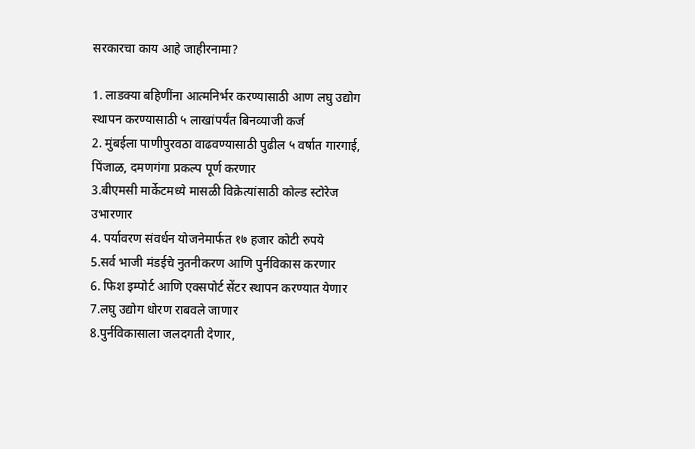सरकारचा काय आहे जाहीरनामा?

1. लाडक्या बहिणींना आत्मनिर्भर करण्यासाठी आण लघु उद्योग स्थापन करण्यासाठी ५ लाखांपर्यंत बिनव्याजी कर्ज
2. मुंबईला पाणीपुरवठा वाढवण्यासाठी पुढील ५ वर्षात गारगाई, पिंजाळ, दमणगंगा प्रकल्प पूर्ण करणार
3.बीएमसी मार्केटमध्ये मासळी विक्रेत्यांसाठी कोल्ड स्टोरेज उभारणार
4. पर्यावरण संवर्धन योजनेमार्फत १७ हजार कोटी रुपये
5.सर्व भाजी मंडईचे नुतनीकरण आणि पुर्नविकास करणार
6. फिश इम्पोर्ट आणि एक्सपोर्ट सेंटर स्थापन करण्यात येणार
7.लघु उद्योग धोरण राबवले जाणार
8.पुर्नविकासाला जलदगती देणार,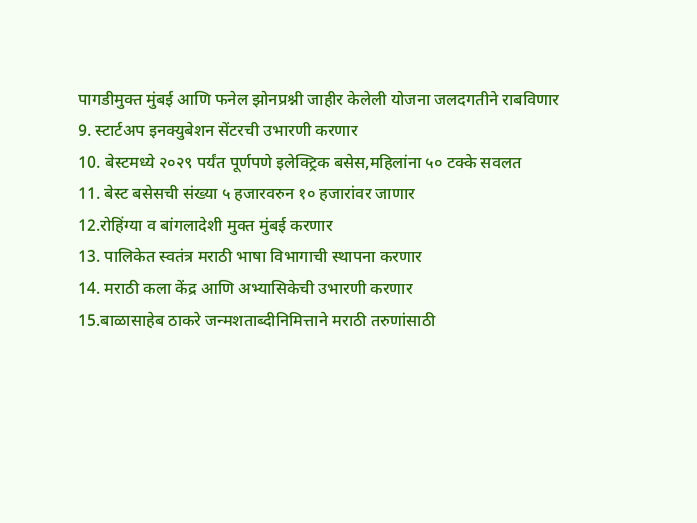पागडीमुक्त मुंबई आणि फनेल झोनप्रश्नी जाहीर केलेली योजना जलदगतीने राबविणार
9. स्टार्टअप इनक्युबेशन सेंटरची उभारणी करणार
10. बेस्टमध्ये २०२९ पर्यंत पूर्णपणे इलेक्ट्रिक बसेस,महिलांना ५० टक्के सवलत
11. बेस्ट बसेसची संख्या ५ हजारवरुन १० हजारांवर जाणार
12.रोहिंग्या व बांगलादेशी मुक्त मुंबई करणार
13. पालिकेत स्वतंत्र मराठी भाषा विभागाची स्थापना करणार
14. मराठी कला केंद्र आणि अभ्यासिकेची उभारणी करणार
15.बाळासाहेब ठाकरे जन्मशताब्दीनिमित्ताने मराठी तरुणांसाठी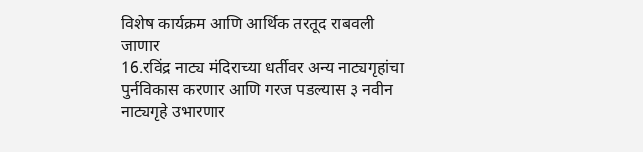विशेष कार्यक्रम आणि आर्थिक तरतूद राबवली जाणार
16.रविंद्र नाट्य मंदिराच्या धर्तीवर अन्य नाट्यगृहांचा पुर्नविकास करणार आणि गरज पडल्यास ३ नवीन नाट्यगृहे उभारणार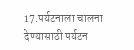17.पर्यटनाला चालना देण्यासाठी पर्यटन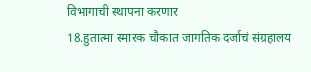विभागाची स्थापना करणार
18.हुतात्मा स्मारक चौकात जागतिक दर्जाचं संग्रहालय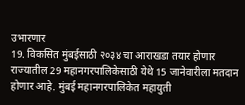उभारणार
19. विकसित मुंबईसाठी २०३४ चा आराखडा तयार होणार
राज्यातील 29 महानगरपालिकेसाठी येथे 15 जानेवारीला मतदान होणार आहे. मुंबई महानगरपालिकेत महायुती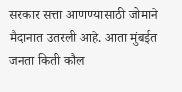सरकार सत्ता आणण्यासाठी जोमाने मैदानात उतरली आहे. आता मुंबईत जनता किती कौल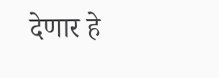देणार हे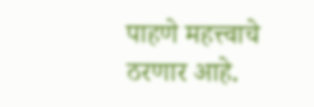पाहणे महत्त्वाचे ठरणार आहे.